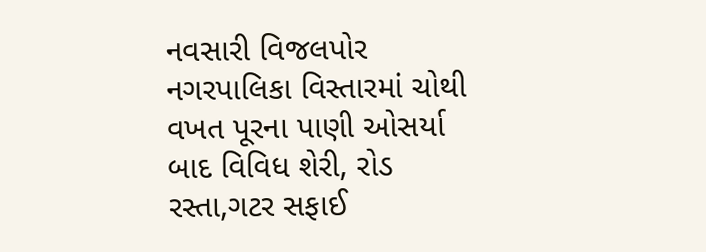નવસારી વિજલપોર નગરપાલિકા વિસ્તારમાં ચોથી વખત પૂરના પાણી ઓસર્યા બાદ વિવિધ શેરી, રોડ રસ્તા,ગટર સફાઈ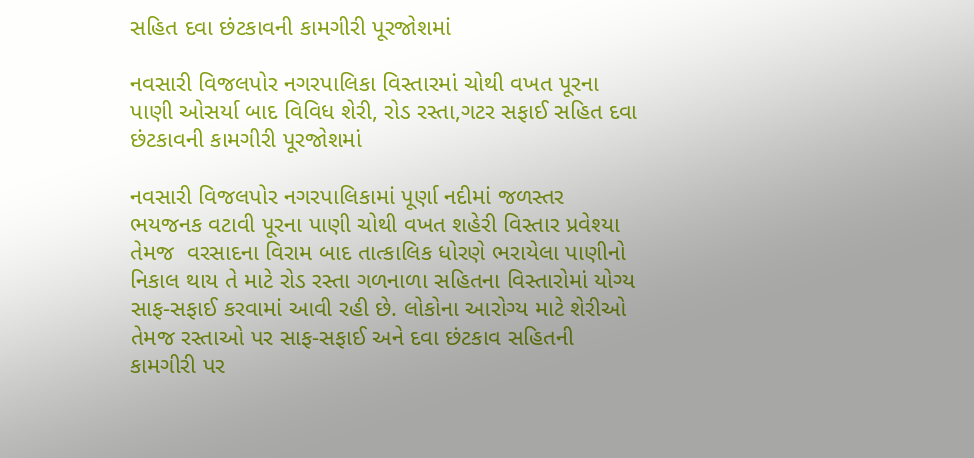સહિત દવા છંટકાવની કામગીરી પૂરજોશમાં

નવસારી વિજલપોર નગરપાલિકા વિસ્તારમાં ચોથી વખત પૂરના પાણી ઓસર્યા બાદ વિવિધ શેરી, રોડ રસ્તા,ગટર સફાઈ સહિત દવા છંટકાવની કામગીરી પૂરજોશમાં

નવસારી વિજલપોર નગરપાલિકામાં પૂર્ણા નદીમાં જળસ્તર ભયજનક વટાવી પૂરના પાણી ચોથી વખત શહેરી વિસ્તાર પ્રવેશ્યા તેમજ  વરસાદના વિરામ બાદ તાત્કાલિક ધોરણે ભરાયેલા પાણીનો નિકાલ થાય તે માટે રોડ રસ્તા ગળનાળા સહિતના વિસ્તારોમાં યોગ્ય સાફ-સફાઈ કરવામાં આવી રહી છે. લોકોના આરોગ્ય માટે શેરીઓ તેમજ રસ્તાઓ પર સાફ-સફાઈ અને દવા છંટકાવ સહિતની કામગીરી પર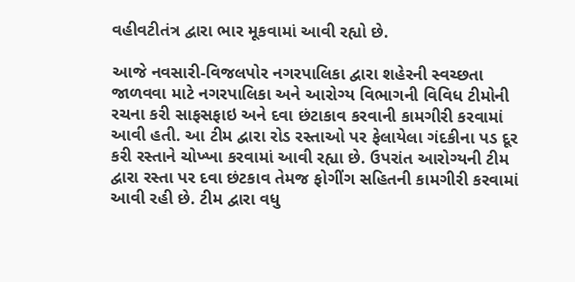વહીવટીતંત્ર દ્વારા ભાર મૂકવામાં આવી રહ્યો છે.

આજે નવસારી-વિજલપોર નગરપાલિકા દ્વારા શહેરની સ્વચ્છતા જાળવવા માટે નગરપાલિકા અને આરોગ્ય વિભાગની વિવિધ ટીમોની રચના કરી સાફસફાઇ અને દવા છંટાકાવ કરવાની કામગીરી કરવામાં આવી હતી. આ ટીમ દ્વારા રોડ રસ્તાઓ પર ફેલાયેલા ગંદકીના પડ દૂર કરી રસ્તાને ચોખ્ખા કરવામાં આવી રહ્યા છે. ઉપરાંત આરોગ્યની ટીમ દ્વારા રસ્તા પર દવા છંટકાવ તેમજ ફોગીંગ સહિતની કામગીરી કરવામાં આવી રહી છે. ટીમ દ્વારા વધુ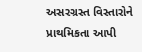અસરગ્રસ્ત વિસ્તારોને પ્રાથમિકતા આપી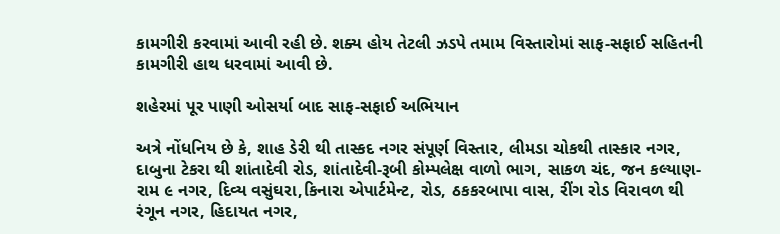કામગીરી કરવામાં આવી રહી છે. શક્ય હોય તેટલી ઝડપે તમામ વિસ્તારોમાં સાફ-સફાઈ સહિતની કામગીરી હાથ ધરવામાં આવી છે.

શહેરમાં પૂર પાણી ઓસર્યા બાદ સાફ-સફાઈ અભિયાન

અત્રે નોંધનિય છે કે, શાહ ડેરી થી તાસ્કદ નગર સંપૂર્ણ વિસ્તાર, લીમડા ચોકથી તાસ્કાર નગર, દાબુના ટેકરા થી શાંતાદેવી રોડ, શાંતાદેવી-રૂબી કોમ્પલેક્ષ વાળો ભાગ, સાકળ ચંદ, જન કલ્યાણ-રામ ૯ નગર, દિવ્ય વસુંઘરા,કિનારા એપાર્ટમેન્ટ, રોડ, ઠકકરબાપા વાસ, રીંગ રોડ વિરાવળ થી રંગૂન નગર, હિદાયત નગર,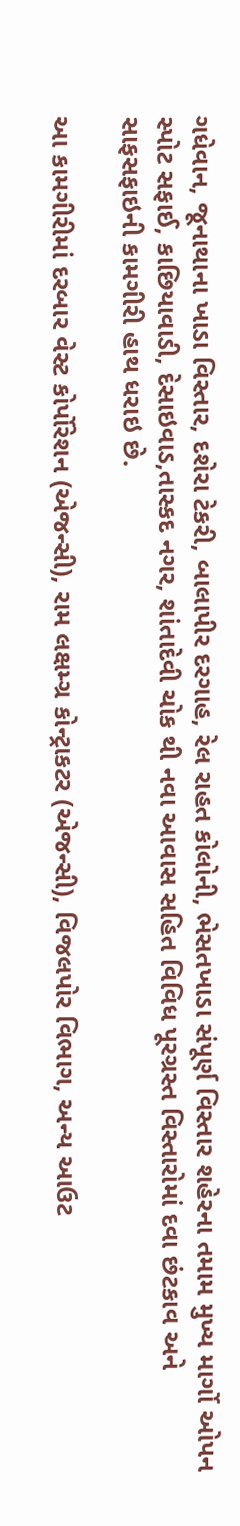ગધેવાન, જૂનાથાના ખાડા વિસ્તાર, દશેરા ટેકરી, બાલાપીર દરગાહ, રેલ રાહત કોલોની, ભેસતખાડા સંપૂર્ણ વિસ્તાર શહેરના તમામ મુખ્ય માર્ગો ઓપન સ્પોટ સફાઈ, કાછિયાવાડી, દેસાઇવાડ,તાસ્કદ નગર, શાંતાદેવી ચોક થી નવા આવાસ સહિત વિવિધ પૂરગ્રસ્ત વિસ્તારોમાં દવા છંટકાવ અને સાફસફાઇની કામગીરી હાથ ધરાઇ છે.

આ કામગીરીમાં દરબાર વેસ્ટ કોર્પોરેશન (એજન્સી), રામ લક્ષમ્ગ્ર કોન્ટ્રાકટર (એજન્સી), વિજલપોર વિભાગ, અન્ય આઉટ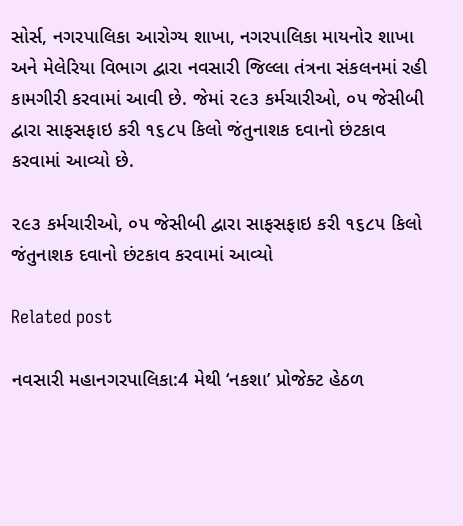સોર્સ, નગરપાલિકા આરોગ્ય શાખા, નગરપાલિકા માયનોર શાખા અને મેલેરિયા વિભાગ દ્વારા નવસારી જિલ્લા તંત્રના સંકલનમાં રહી કામગીરી કરવામાં આવી છે. જેમાં ૨૯૩ કર્મચારીઓ, ૦૫ જેસીબી દ્વારા સાફસફાઇ કરી ૧૬૮૫ કિલો જંતુનાશક દવાનો છંટકાવ કરવામાં આવ્યો છે.

૨૯૩ કર્મચારીઓ, ૦૫ જેસીબી દ્વારા સાફસફાઇ કરી ૧૬૮૫ કિલો જંતુનાશક દવાનો છંટકાવ કરવામાં આવ્યો

Related post

નવસારી મહાનગરપાલિકા:4 મેથી ‘નકશા’ પ્રોજેક્ટ હેઠળ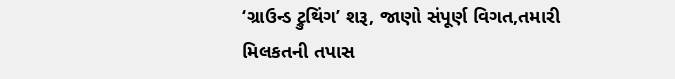‘ગ્રાઉન્ડ ટ્રુથિંગ’ શરૂ, જાણો સંપૂર્ણ વિગત,તમારી મિલકતની તપાસ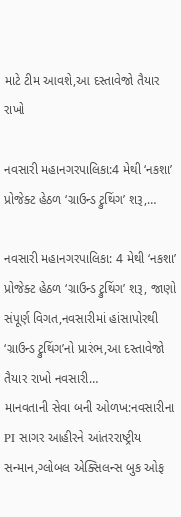માટે ટીમ આવશે,આ દસ્તાવેજો તૈયાર રાખો

નવસારી મહાનગરપાલિકા:4 મેથી ‘નકશા’ પ્રોજેક્ટ હેઠળ ‘ગ્રાઉન્ડ ટ્રુથિંગ’ શરૂ,…

નવસારી મહાનગરપાલિકા: 4 મેથી ‘નકશા’ પ્રોજેક્ટ હેઠળ ‘ગ્રાઉન્ડ ટ્રુથિંગ’ શરૂ, જાણો સંપૂર્ણ વિગત,નવસારીમાં હાંસાપોરથી ‘ગ્રાઉન્ડ ટ્રુથિંગ’નો પ્રારંભ,આ દસ્તાવેજો તૈયાર રાખો નવસારી…
માનવતાની સેવા બની ઓળખ:નવસારીના PI સાગર આહીરને આંતરરાષ્ટ્રીય સન્માન,ગ્લોબલ એક્સિલન્સ બુક ઓફ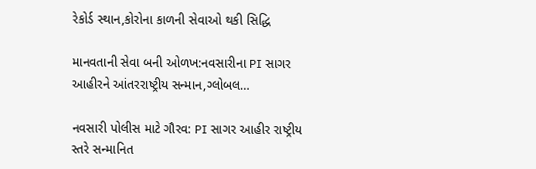રેકોર્ડ સ્થાન,કોરોના કાળની સેવાઓ થકી સિદ્ધિ

માનવતાની સેવા બની ઓળખ:નવસારીના PI સાગર આહીરને આંતરરાષ્ટ્રીય સન્માન,ગ્લોબલ…

નવસારી પોલીસ માટે ગૌરવ: PI સાગર આહીર રાષ્ટ્રીય સ્તરે સન્માનિત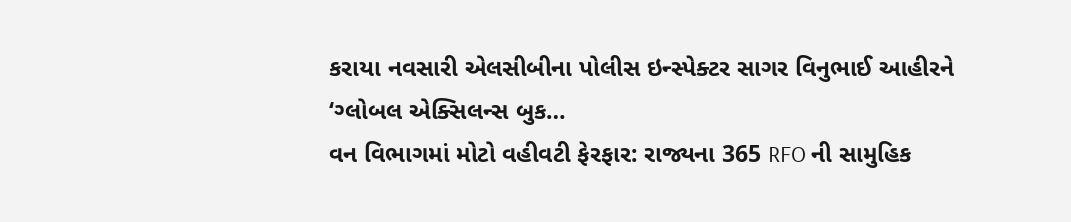કરાયા નવસારી એલસીબીના પોલીસ ઇન્સ્પેક્ટર સાગર વિનુભાઈ આહીરને ‘ગ્લોબલ એક્સિલન્સ બુક…
વન વિભાગમાં મોટો વહીવટી ફેરફાર: રાજ્યના 365 RFO ની સામુહિક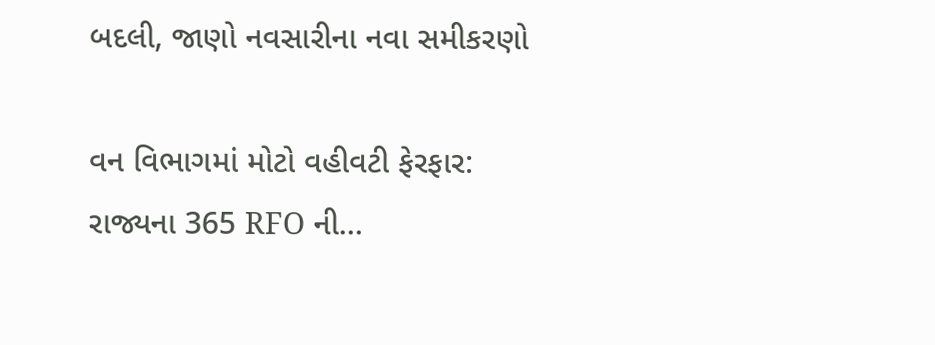બદલી, જાણો નવસારીના નવા સમીકરણો

વન વિભાગમાં મોટો વહીવટી ફેરફાર: રાજ્યના 365 RFO ની…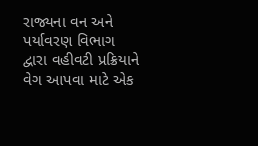રાજ્યના વન અને પર્યાવરણ વિભાગ દ્વારા વહીવટી પ્રક્રિયાને વેગ આપવા માટે એક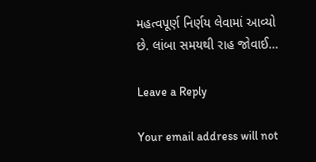મહત્વપૂર્ણ નિર્ણય લેવામાં આવ્યો છે. લાંબા સમયથી રાહ જોવાઈ…

Leave a Reply

Your email address will not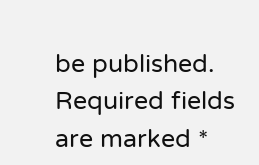be published. Required fields are marked *